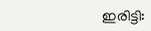ഇരിട്ടി: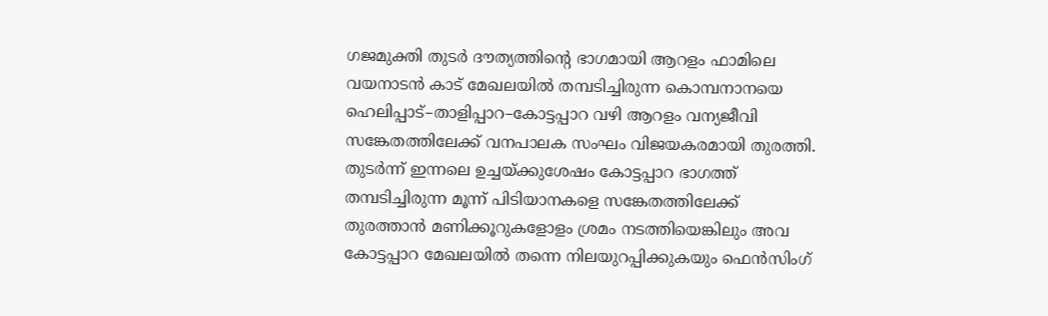ഗജമുക്തി തുടർ ദൗത്യത്തിന്റെ ഭാഗമായി ആറളം ഫാമിലെ വയനാടൻ കാട് മേഖലയിൽ തമ്പടിച്ചിരുന്ന കൊമ്പനാനയെ ഹെലിപ്പാട്–താളിപ്പാറ–കോട്ടപ്പാറ വഴി ആറളം വന്യജീവി സങ്കേതത്തിലേക്ക് വനപാലക സംഘം വിജയകരമായി തുരത്തി.
തുടർന്ന് ഇന്നലെ ഉച്ചയ്ക്കുശേഷം കോട്ടപ്പാറ ഭാഗത്ത് തമ്പടിച്ചിരുന്ന മൂന്ന് പിടിയാനകളെ സങ്കേതത്തിലേക്ക് തുരത്താൻ മണിക്കൂറുകളോളം ശ്രമം നടത്തിയെങ്കിലും അവ കോട്ടപ്പാറ മേഖലയിൽ തന്നെ നിലയുറപ്പിക്കുകയും ഫെൻസിംഗ്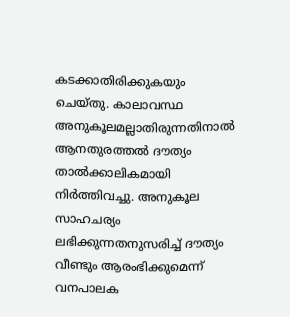കടക്കാതിരിക്കുകയും ചെയ്തു. കാലാവസ്ഥ അനുകൂലമല്ലാതിരുന്നതിനാൽ ആനതുരത്തൽ ദൗത്യം താൽക്കാലികമായി നിർത്തിവച്ചു. അനുകൂല സാഹചര്യം ലഭിക്കുന്നതനുസരിച്ച് ദൗത്യം വീണ്ടും ആരംഭിക്കുമെന്ന് വനപാലക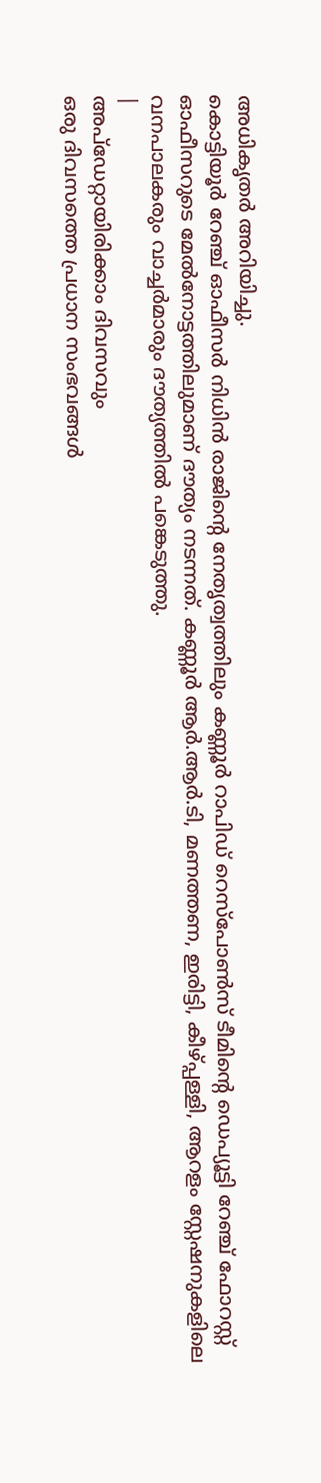അധികൃതർ അറിയിച്ചു.
കൊട്ടിയൂർ റേഞ്ച് ഓഫീസർ നിധിൻ രാജിന്റെ നേതൃത്വത്തിലും കണ്ണൂർ റാപിഡ് റെസ്പോൺസ് ടീമിന്റെ ഡെപ്യൂട്ടി റേഞ്ച് ഫോറസ്റ്റ് ഓഫീസറുടെ മേൽനോട്ടത്തിലുമാണ് ദൗത്യം നടന്നത്. കണ്ണൂർ ആർ.ആർ.ടി, മണത്തണ, ഇരിട്ടി, കീഴ്പ്പള്ളി, ആറളം സ്റ്റേഷനുകളിലെ വനപാലകരും വാച്ചർമാരും ദൗത്യത്തിൽ പങ്കെടുത്തു.
|
അപ്ഡേറ്റായിരിക്കാം ദിവസവും
ഒരു ദിവസത്തെ പ്രധാന സംഭവങ്ങൾ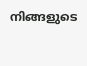നിങ്ങളുടെ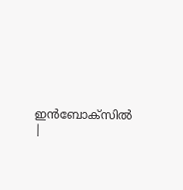ഇൻബോക്സിൽ |